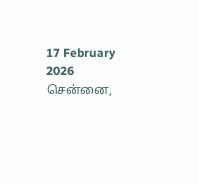17 February 2026 சென்னை,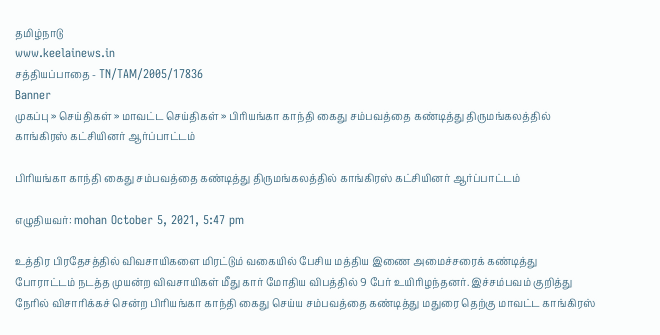தமிழ்நாடு
www.keelainews.in
சத்தியப்பாதை - TN/TAM/2005/17836
Banner
முகப்பு » செய்திகள் » மாவட்ட செய்திகள் » பிரியங்கா காந்தி கைது சம்பவத்தை கண்டித்து திருமங்கலத்தில் காங்கிரஸ் கட்சியினர் ஆர்ப்பாட்டம்

பிரியங்கா காந்தி கைது சம்பவத்தை கண்டித்து திருமங்கலத்தில் காங்கிரஸ் கட்சியினர் ஆர்ப்பாட்டம்

எழுதியவர்: mohan October 5, 2021, 5:47 pm

உத்திர பிரதேசத்தில் விவசாயிகளை மிரட்டும் வகையில் பேசிய மத்திய இணை அமைச்சரைக் கண்டித்து போராட்டம் நடத்த முயன்ற விவசாயிகள் மீது கார் மோதிய விபத்தில் 9 பேர் உயிரிழந்தனர். இச்சம்பவம் குறித்து நேரில் விசாரிக்கச் சென்ற பிரியங்கா காந்தி கைது செய்ய சம்பவத்தை கண்டித்து மதுரை தெற்கு மாவட்ட காங்கிரஸ்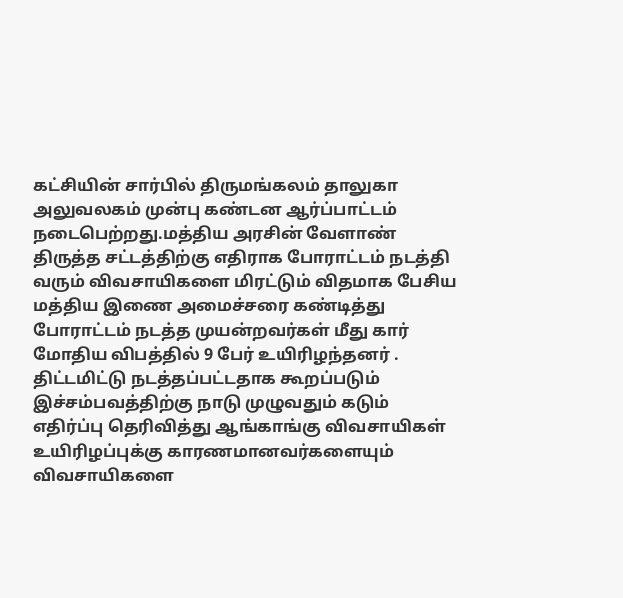கட்சியின் சார்பில் திருமங்கலம் தாலுகா அலுவலகம் முன்பு கண்டன ஆர்ப்பாட்டம் நடைபெற்றது.மத்திய அரசின் வேளாண் திருத்த சட்டத்திற்கு எதிராக போராட்டம் நடத்தி வரும் விவசாயிகளை மிரட்டும் விதமாக பேசிய மத்திய இணை அமைச்சரை கண்டித்து போராட்டம் நடத்த முயன்றவர்கள் மீது கார் மோதிய விபத்தில் 9 பேர் உயிரிழந்தனர் . திட்டமிட்டு நடத்தப்பட்டதாக கூறப்படும் இச்சம்பவத்திற்கு நாடு முழுவதும் கடும் எதிர்ப்பு தெரிவித்து ஆங்காங்கு விவசாயிகள் உயிரிழப்புக்கு காரணமானவர்களையும் விவசாயிகளை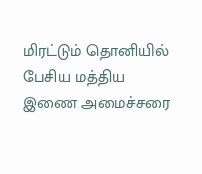மிரட்டும் தொனியில் பேசிய மத்திய இணை அமைச்சரை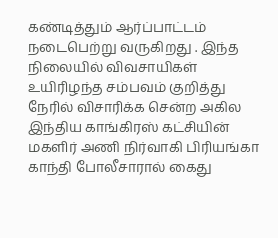கண்டித்தும் ஆர்ப்பாட்டம் நடைபெற்று வருகிறது . இந்த நிலையில் விவசாயிகள் உயிரிழந்த சம்பவம் குறித்து நேரில் விசாரிக்க சென்ற அகில இந்திய காங்கிரஸ் கட்சியின் மகளிர் அணி நிர்வாகி பிரியங்கா காந்தி போலீசாரால் கைது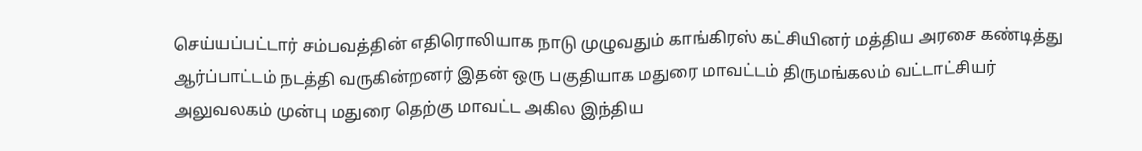செய்யப்பட்டார் சம்பவத்தின் எதிரொலியாக நாடு முழுவதும் காங்கிரஸ் கட்சியினர் மத்திய அரசை கண்டித்து ஆர்ப்பாட்டம் நடத்தி வருகின்றனர் இதன் ஒரு பகுதியாக மதுரை மாவட்டம் திருமங்கலம் வட்டாட்சியர் அலுவலகம் முன்பு மதுரை தெற்கு மாவட்ட அகில இந்திய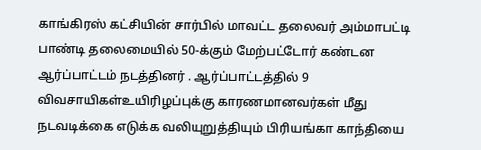காங்கிரஸ் கட்சியின் சார்பில் மாவட்ட தலைவர் அம்மாபட்டி பாண்டி தலைமையில் 50-க்கும் மேற்பட்டோர் கண்டன ஆர்ப்பாட்டம் நடத்தினர் . ஆர்ப்பாட்டத்தில் 9 விவசாயிகள்உயிரிழப்புக்கு காரணமானவர்கள் மீது நடவடிக்கை எடுக்க வலியுறுத்தியும் பிரியங்கா காந்தியை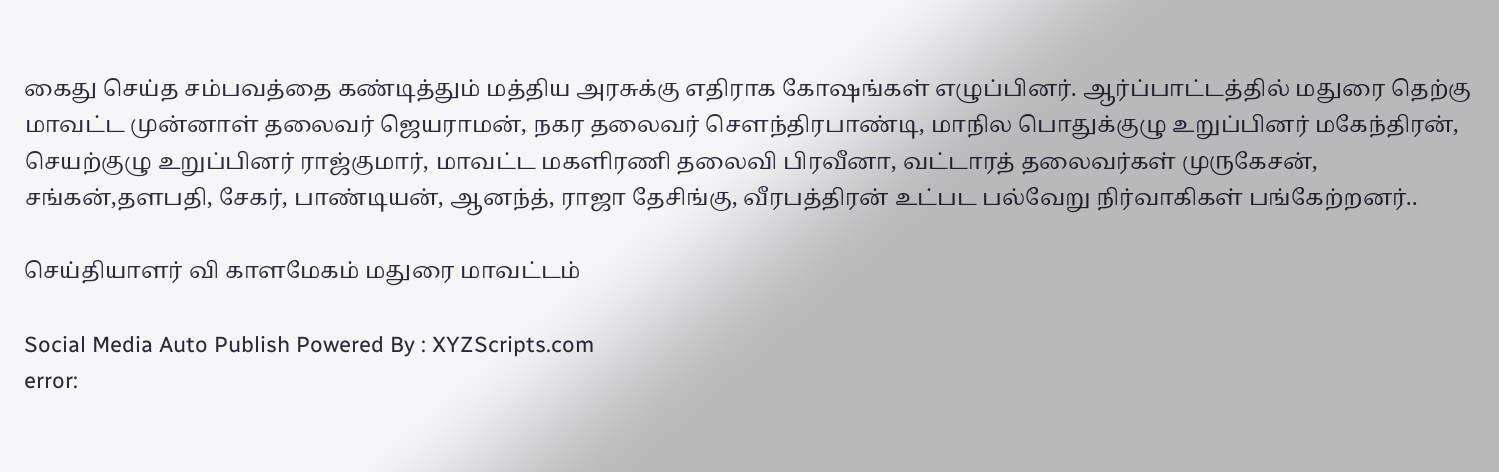கைது செய்த சம்பவத்தை கண்டித்தும் மத்திய அரசுக்கு எதிராக கோஷங்கள் எழுப்பினர். ஆர்ப்பாட்டத்தில் மதுரை தெற்கு மாவட்ட முன்னாள் தலைவர் ஜெயராமன், நகர தலைவர் சௌந்திரபாண்டி, மாநில பொதுக்குழு உறுப்பினர் மகேந்திரன், செயற்குழு உறுப்பினர் ராஜ்குமார், மாவட்ட மகளிரணி தலைவி பிரவீனா, வட்டாரத் தலைவர்கள் முருகேசன், சங்கன்,தளபதி, சேகர், பாண்டியன், ஆனந்த், ராஜா தேசிங்கு, வீரபத்திரன் உட்பட பல்வேறு நிர்வாகிகள் பங்கேற்றனர்..

செய்தியாளர் வி காளமேகம் மதுரை மாவட்டம்

Social Media Auto Publish Powered By : XYZScripts.com
error: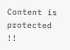Content is protected !!